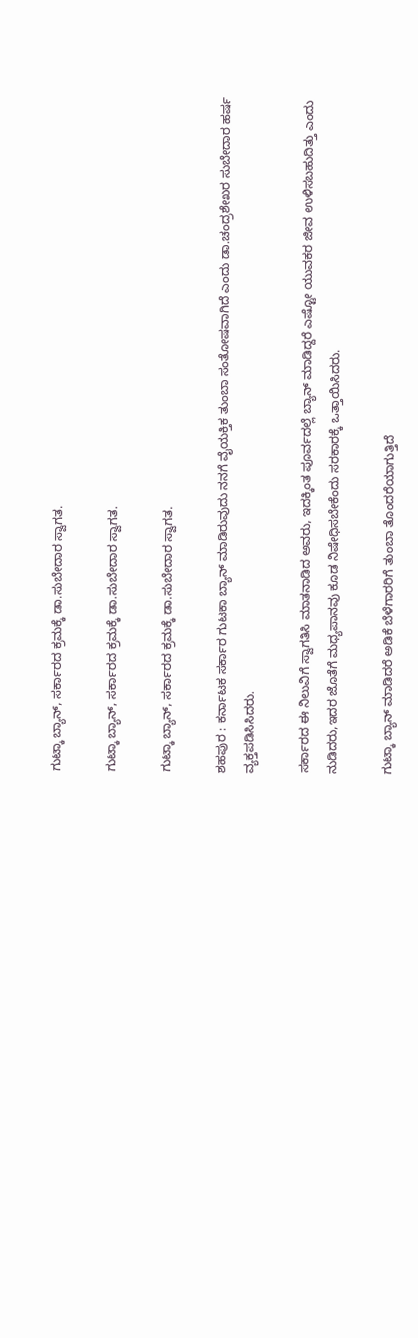ಗುಟ್ಕಾ ಬ್ಯಾನ್, ಸರ್ಕಾರದ ಕ್ರಮಕ್ಕೆ ಡಾ.ಸುಬೇದಾರ ಸ್ವಾಗತ.

ಗುಟ್ಕಾ ಬ್ಯಾನ್, ಸರ್ಕಾರದ ಕ್ರಮಕ್ಕೆ ಡಾ.ಸುಬೇದಾರ ಸ್ವಾಗತ.

ಗುಟ್ಕಾ ಬ್ಯಾನ್, ಸರ್ಕಾರದ ಕ್ರಮಕ್ಕೆ ಡಾ.ಸುಬೇದಾರ ಸ್ವಾಗತ.

ಶಹಪುರ : ಕರ್ನಾಟಕ ಸರ್ಕಾರ ಗುಟಕಾ ಬ್ಯಾನ್ ಮಾಡಿರುವುದು ನನಗೆ ವೈಯಕ್ತಿಕ ತುಂಬಾ ಸಂತೋಷವಾಗಿದೆ ಎಂದು ಡಾ.ಚಂದ್ರಶೇಖರ ಸುಬೇದಾರ ಹರ್ಷ ವ್ಯಕ್ತಪಡಿಸಿಸಿದರು.

ಸರ್ಕಾರದ ಈ ನಿಲುವಿಗೆ ಸ್ವಾಗತಿಸಿ ಮಾತನಾಡಿದ ಅವರು, ಇದಕ್ಕಿಂತ ಪೂರ್ವದಲ್ಲೆ ಬ್ಯಾನ್ ಮಾಡಿದ್ದರೆ ಎಷ್ಟೋ ಯುವಕರ ಜೀವ ಉಳಿಸಬಹುದಿತ್ತು ಎಂದು ನುಡಿದರು,ಇದರ ಜೊತೆಗೆ ಮಧ್ಯಪಾನವು ಕೂಡ ನಿಷೇಧಿಸಬೇಕೆಂದು ಸರಕಾರಕ್ಕೆ ಒತ್ತಾಯಿಸಿದರು.

ಗುಟ್ಕಾ ಬ್ಯಾನ್ ಮಾಡಿದರೆ ಅಡಿಕೆ ಬೆಳೆಗಾರರಿಗೆ ತುಂಬಾ ತೊಂದರೆಯಾಗುತ್ತಿದೆ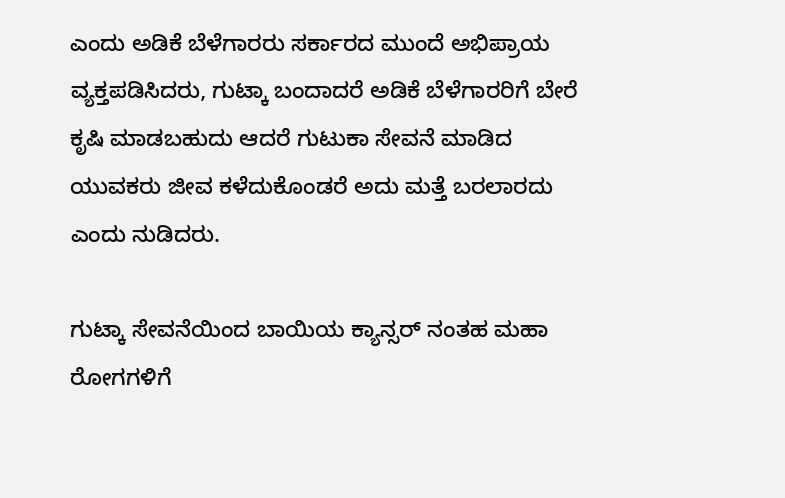ಎಂದು ಅಡಿಕೆ ಬೆಳೆಗಾರರು ಸರ್ಕಾರದ ಮುಂದೆ ಅಭಿಪ್ರಾಯ ವ್ಯಕ್ತಪಡಿಸಿದರು, ಗುಟ್ಕಾ ಬಂದಾದರೆ ಅಡಿಕೆ ಬೆಳೆಗಾರರಿಗೆ ಬೇರೆ ಕೃಷಿ ಮಾಡಬಹುದು ಆದರೆ ಗುಟುಕಾ ಸೇವನೆ ಮಾಡಿದ ಯುವಕರು ಜೀವ ಕಳೆದುಕೊಂಡರೆ ಅದು ಮತ್ತೆ ಬರಲಾರದು ಎಂದು ನುಡಿದರು.

ಗುಟ್ಕಾ ಸೇವನೆಯಿಂದ ಬಾಯಿಯ ಕ್ಯಾನ್ಸರ್ ನಂತಹ ಮಹಾ ರೋಗಗಳಿಗೆ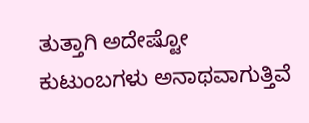ತುತ್ತಾಗಿ ಅದೇಷ್ಟೋ ಕುಟುಂಬಗಳು ಅನಾಥವಾಗುತ್ತಿವೆ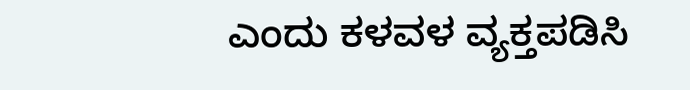ಎಂದು ಕಳವಳ ವ್ಯಕ್ತಪಡಿಸಿ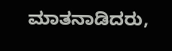ಮಾತನಾಡಿದರು,